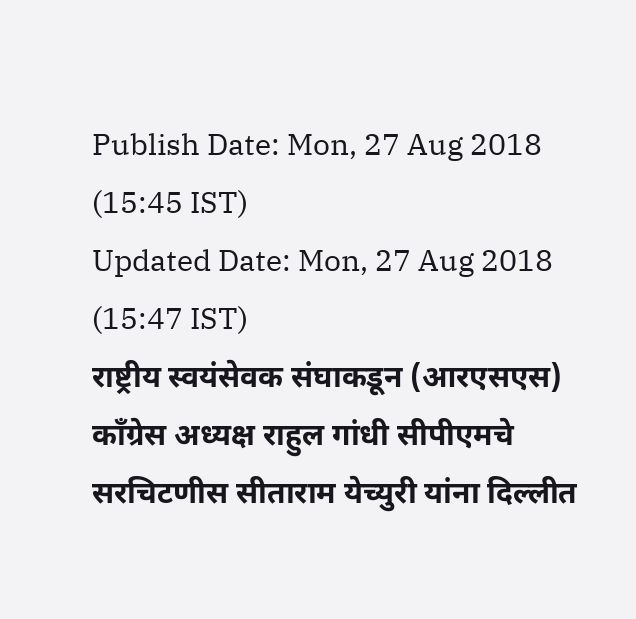Publish Date: Mon, 27 Aug 2018 (15:45 IST)
Updated Date: Mon, 27 Aug 2018 (15:47 IST)
राष्ट्रीय स्वयंसेवक संघाकडून (आरएसएस) काँग्रेस अध्यक्ष राहुल गांधी सीपीएमचे सरचिटणीस सीताराम येच्युरी यांना दिल्लीत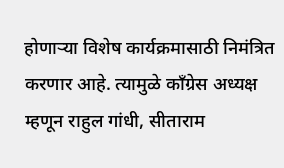होणाऱ्या विशेष कार्यक्रमासाठी निमंत्रित करणार आहे. त्यामुळे काँग्रेस अध्यक्ष म्हणून राहुल गांधी, सीताराम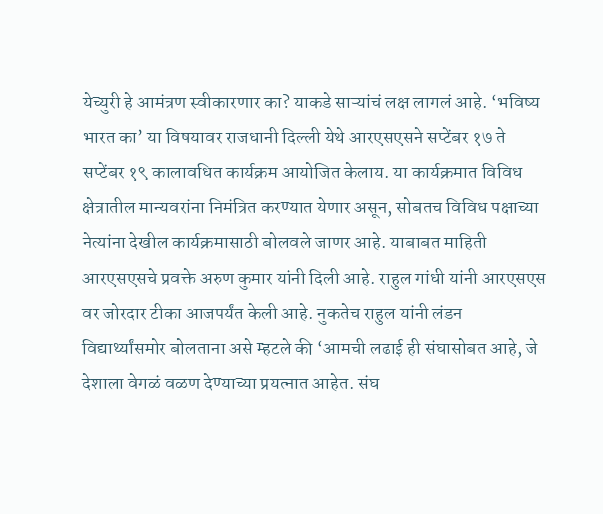येच्युरी हे आमंत्रण स्वीकारणार का? याकडे साऱ्यांचं लक्ष लागलं आहे. ‘भविष्य भारत का’ या विषयावर राजधानी दिल्ली येथे आरएसएसने सप्टेंबर १७ ते सप्टेंबर १९ कालावधित कार्यक्रम आयोजित केलाय. या कार्यक्रमात विविध क्षेत्रातील मान्यवरांना निमंत्रित करण्यात येणार असून, सोबतच विविध पक्षाच्या नेत्यांना देखील कार्यक्रमासाठी बोलवले जाणर आहे. याबाबत माहिती आरएसएसचे प्रवक्ते अरुण कुमार यांनी दिली आहे. राहुल गांधी यांनी आरएसएस वर जोरदार टीका आजपर्यंत केली आहे. नुकतेच राहुल यांनी लंडन विद्यार्थ्यांसमोर बोलताना असे म्हटले की ‘आमची लढाई ही संघासोबत आहे, जे देशाला वेगळं वळण देण्याच्या प्रयत्नात आहेत. संघ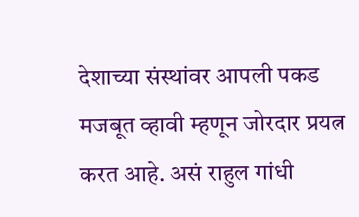देशाच्या संस्थांवर आपली पकड मजबूत व्हावी म्हणून जोरदार प्रयत्न करत आहे. असं राहुल गांधी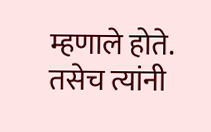म्हणाले होते. तसेच त्यांनी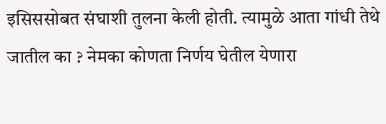इसिससोबत संघाशी तुलना केली होती. त्यामुळे आता गांधी तेथे जातील का ? नेमका कोणता निर्णय घेतील येणारा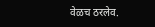वेळच ठरलेव.